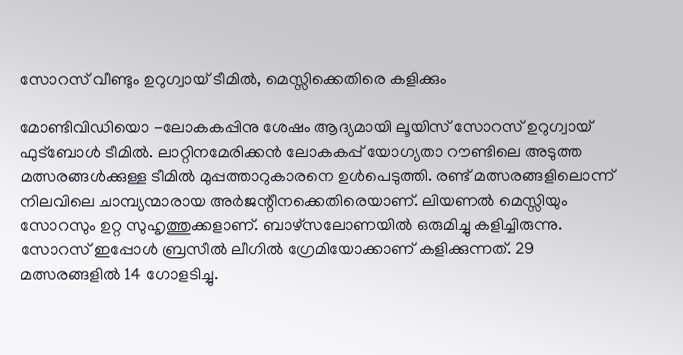സോറസ് വീണ്ടും ഉറുഗ്വായ് ടീമില്‍, മെസ്സിക്കെതിരെ കളിക്കും

മോണ്ടിവിഡിയൊ -ലോകകപ്പിനു ശേഷം ആദ്യമായി ലൂയിസ് സോറസ് ഉറുഗ്വായ് ഫുട്‌ബോള്‍ ടീമില്‍. ലാറ്റിനമേരിക്കന്‍ ലോകകപ്പ് യോഗ്യതാ റൗണ്ടിലെ അടുത്ത മത്സരങ്ങള്‍ക്കുള്ള ടീമില്‍ മുപ്പത്താറുകാരനെ ഉള്‍പെടുത്തി. രണ്ട് മത്സരങ്ങളിലൊന്ന് നിലവിലെ ചാമ്പ്യന്മാരായ അര്‍ജന്റീനക്കെതിരെയാണ്. ലിയണല്‍ മെസ്സിയും സോറസും ഉറ്റ സുഹൃത്തുക്കളാണ്. ബാഴ്‌സലോണയില്‍ ഒരുമിച്ചു കളിച്ചിരുന്നു.
സോറസ് ഇപ്പോള്‍ ബ്രസീല്‍ ലീഗില്‍ ഗ്രേമിയോക്കാണ് കളിക്കുന്നത്. 29 മത്സരങ്ങളില്‍ 14 ഗോളടിച്ചു.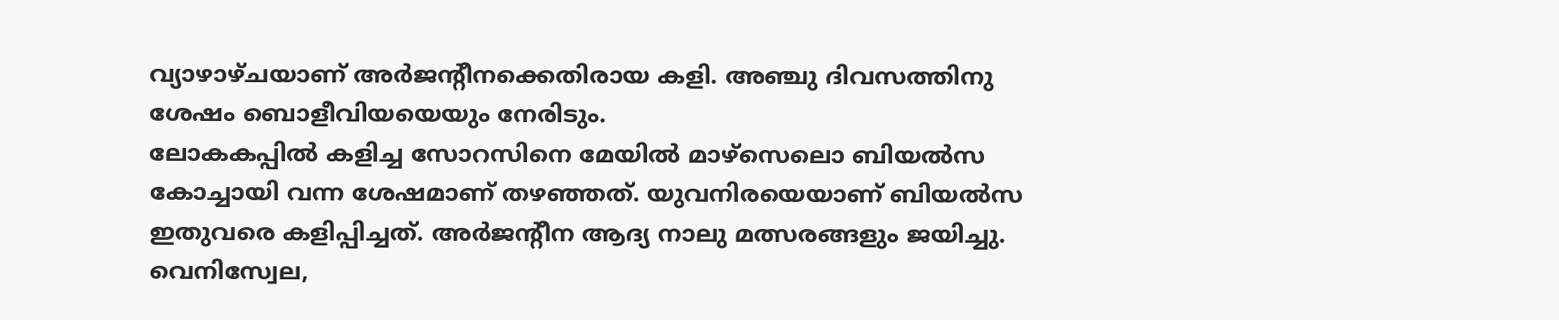വ്യാഴാഴ്ചയാണ് അര്‍ജന്റീനക്കെതിരായ കളി. അഞ്ചു ദിവസത്തിനു ശേഷം ബൊളീവിയയെയും നേരിടും.
ലോകകപ്പില്‍ കളിച്ച സോറസിനെ മേയില്‍ മാഴ്‌സെലൊ ബിയല്‍സ കോച്ചായി വന്ന ശേഷമാണ് തഴഞ്ഞത്. യുവനിരയെയാണ് ബിയല്‍സ ഇതുവരെ കളിപ്പിച്ചത്. അര്‍ജന്റീന ആദ്യ നാലു മത്സരങ്ങളും ജയിച്ചു. വെനിസ്വേല,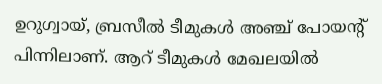ഉറുഗ്വായ്, ബ്രസീല്‍ ടീമുകള്‍ അഞ്ച് പോയന്റ് പിന്നിലാണ്. ആറ് ടീമുകള്‍ മേഖലയില്‍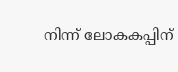നിന്ന് ലോകകപ്പിന്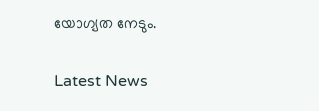യോഗ്യത നേടും.


Latest News